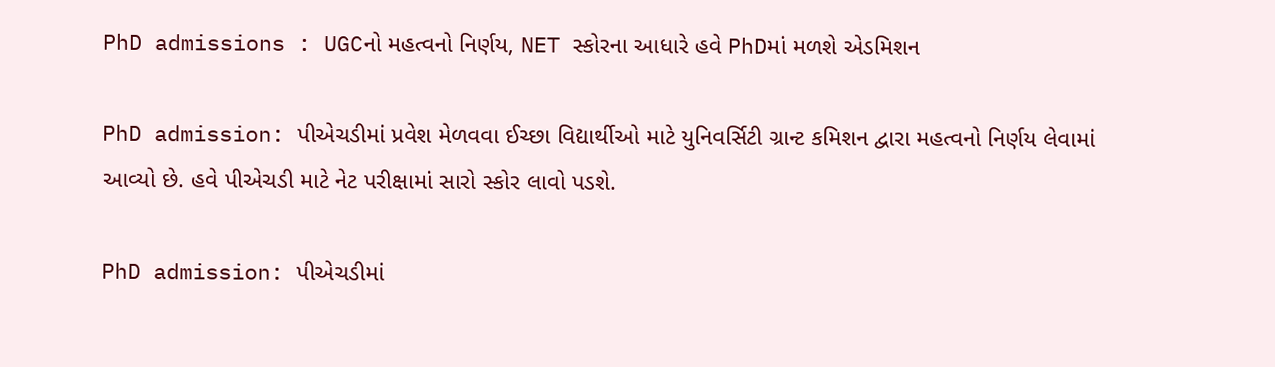PhD admissions : UGCનો મહત્વનો નિર્ણય, NET સ્કોરના આધારે હવે PhDમાં મળશે એડમિશન

PhD admission: પીએચડીમાં પ્રવેશ મેળવવા ઈચ્છા વિદ્યાર્થીઓ માટે યુનિવર્સિટી ગ્રાન્ટ કમિશન દ્વારા મહત્વનો નિર્ણય લેવામાં આવ્યો છે. હવે પીએચડી માટે નેટ પરીક્ષામાં સારો સ્કોર લાવો પડશે.

PhD admission: પીએચડીમાં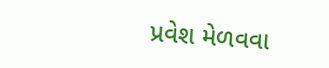પ્રવેશ મેળવવા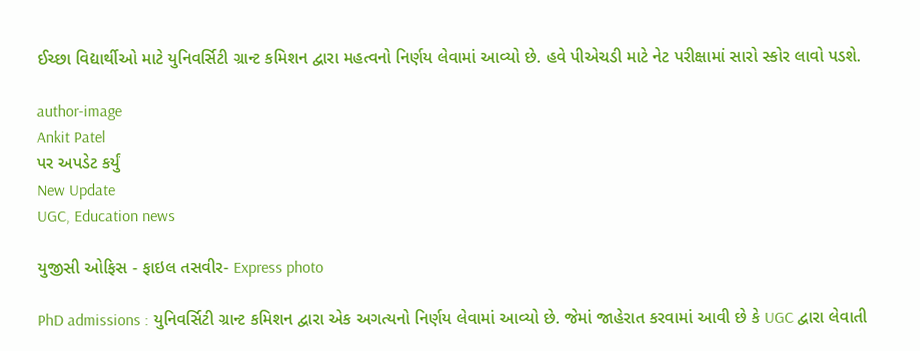ઈચ્છા વિદ્યાર્થીઓ માટે યુનિવર્સિટી ગ્રાન્ટ કમિશન દ્વારા મહત્વનો નિર્ણય લેવામાં આવ્યો છે. હવે પીએચડી માટે નેટ પરીક્ષામાં સારો સ્કોર લાવો પડશે.

author-image
Ankit Patel
પર અપડેટ કર્યું
New Update
UGC, Education news

યુજીસી ઓફિસ - ફાઇલ તસવીર- Express photo

PhD admissions : યુનિવર્સિટી ગ્રાન્ટ કમિશન દ્વારા એક અગત્યનો નિર્ણય લેવામાં આવ્યો છે. જેમાં જાહેરાત કરવામાં આવી છે કે UGC દ્વારા લેવાતી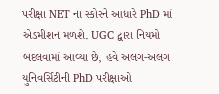પરીક્ષા NET ના સ્કોરને આધારે PhD માં એડમીશન મળશે. UGC દ્વારા નિયમો બદલવામાં આવ્યા છે, હવે અલગ-અલગ યુનિવર્સિટીની PhD પરીક્ષાઓ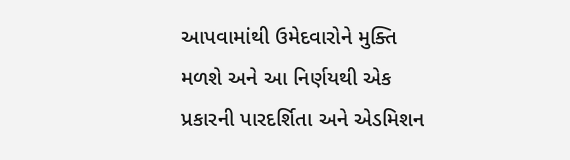આપવામાંથી ઉમેદવારોને મુક્તિ મળશે અને આ નિર્ણયથી એક પ્રકારની પારદર્શિતા અને એડમિશન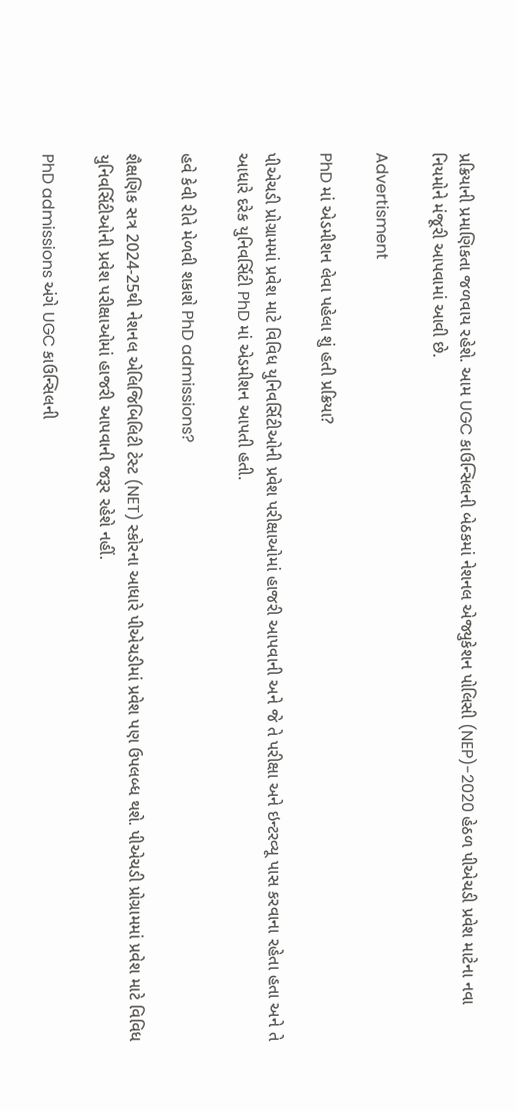પ્રક્રિયાની પ્રમાણિકતા જળવાય રહેશે. આમ UGC કાઉન્સિલની બેઠકમાં નેશનલ એજ્યુકેશન પોલિસી (NEP)-2020 હેઠળ પીએચડી પ્રવેશ માટેના નવા નિયમોને મંજૂરી આપવામાં આવી છે.

Advertisment

PhD માં એડમીશન લેવા પહેલા શું હતી પ્રક્રિયા?

પીએચડી પ્રોગ્રામમાં પ્રવેશ માટે વિવિધ યુનિવર્સિટીઓની પ્રવેશ પરીક્ષાઓમાં હાજરી આપવાની અને જે તે પરીક્ષા અને ઇન્ટરવ્યૂ પાસ કરવાના રહેતા હતા અને તે આધારે દરેક યુનિવર્સિટી PhD માં એડમીશન આપતી હતી.

હવે કેવી રીતે મેળવી શકાશે PhD admissions?

શૈક્ષણિક સત્ર 2024-25થી નેશનલ એલિજિબિલિટી ટેસ્ટ (NET) સ્કોરના આધારે પીએચડીમાં પ્રવેશ પણ ઉપલબ્ધ થશે. પીએચડી પ્રોગ્રામમાં પ્રવેશ માટે વિવિધ યુનિવર્સિટીઓની પ્રવેશ પરીક્ષાઓમાં હાજરી આપવાની જરૂર રહેશે નહીં.

PhD admissions અંગે UGC કાઉન્સિલની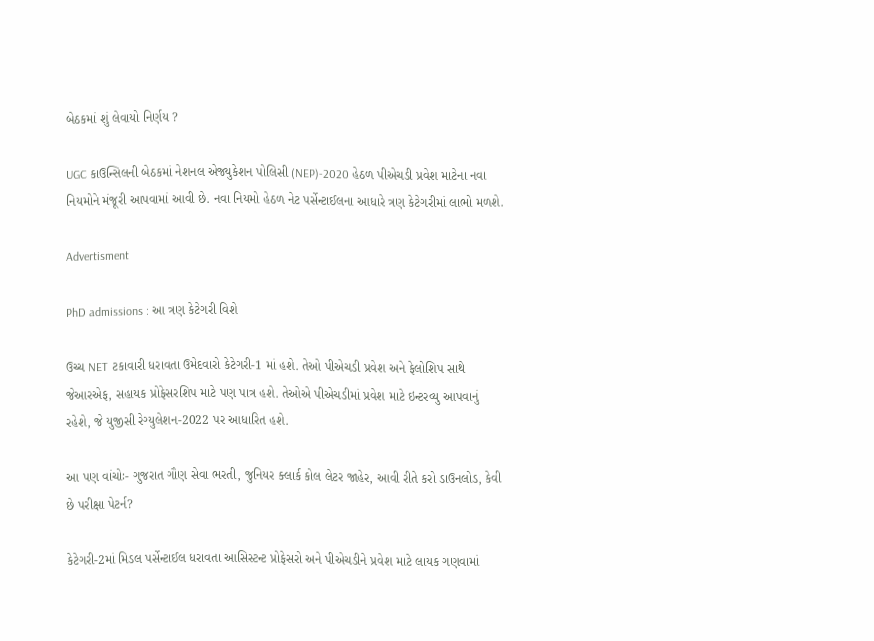બેઠકમાં શું લેવાયો નિર્ણય ?

UGC કાઉન્સિલની બેઠકમાં નેશનલ એજ્યુકેશન પોલિસી (NEP)-2020 હેઠળ પીએચડી પ્રવેશ માટેના નવા નિયમોને મંજૂરી આપવામાં આવી છે. નવા નિયમો હેઠળ નેટ પર્સેન્ટાઈલના આધારે ત્રણ કેટેગરીમાં લાભો મળશે.

Advertisment

PhD admissions : આ ત્રણ કેટેગરી વિશે

ઉચ્ચ NET ટકાવારી ધરાવતા ઉમેદવારો કેટેગરી-1 માં હશે. તેઓ પીએચડી પ્રવેશ અને ફેલોશિપ સાથે જેઆરએફ, સહાયક પ્રોફેસરશિપ માટે પણ પાત્ર હશે. તેઓએ પીએચડીમાં પ્રવેશ માટે ઇન્ટરવ્યુ આપવાનું રહેશે, જે યુજીસી રેગ્યુલેશન-2022 પર આધારિત હશે.

આ પણ વાંચોઃ- ગુજરાત ગૌણ સેવા ભરતી, જુનિયર ક્લાર્ક કોલ લેટર જાહેર, આવી રીતે કરો ડાઉનલોડ, કેવી છે પરીક્ષા પેટર્ન?

કેટેગરી-2માં મિડલ પર્સેન્ટાઈલ ધરાવતા આસિસ્ટન્ટ પ્રોફેસરો અને પીએચડીને પ્રવેશ માટે લાયક ગણવામાં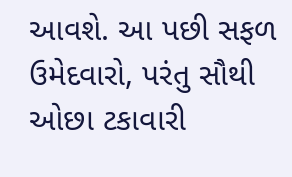આવશે. આ પછી સફળ ઉમેદવારો, પરંતુ સૌથી ઓછા ટકાવારી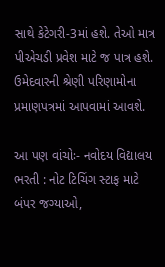સાથે કેટેગરી-3માં હશે. તેઓ માત્ર પીએચડી પ્રવેશ માટે જ પાત્ર હશે. ઉમેદવારની શ્રેણી પરિણામોના પ્રમાણપત્રમાં આપવામાં આવશે.

આ પણ વાંચોઃ- નવોદય વિદ્યાલય ભરતી : નોટ ટિચિંગ સ્ટાફ માટે બંપર જગ્યાઓ,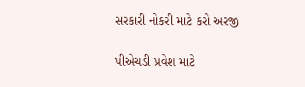સરકારી નોકરી માટે કરો અરજી

પીએચડી પ્રવેશ માટે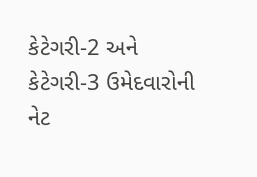કેટેગરી-2 અને કેટેગરી-3 ઉમેદવારોની નેટ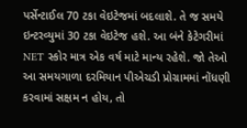પર્સેન્ટાઈલ 70 ટકા વેઇટેજમાં બદલાશે. તે જ સમયે ઇન્ટરવ્યુમાં 30 ટકા વેઇટેજ હશે. આ બંને કેટેગરીમાં NET સ્કોર માત્ર એક વર્ષ માટે માન્ય રહેશે. જો તેઓ આ સમયગાળા દરમિયાન પીએચડી પ્રોગ્રામમાં નોંધણી કરવામાં સક્ષમ ન હોય, તો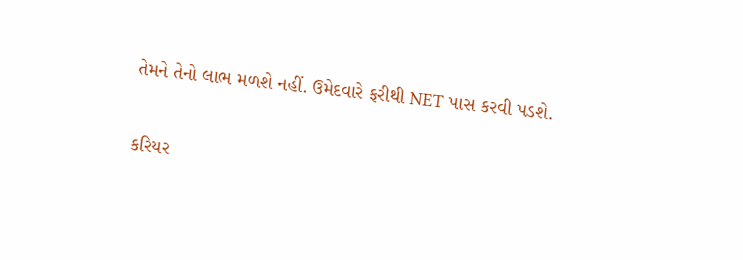તેમને તેનો લાભ મળશે નહીં. ઉમેદવારે ફરીથી NET પાસ કરવી પડશે.

કરિયર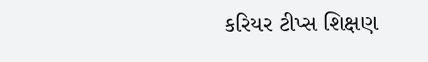કરિયર ટીપ્સ શિક્ષણ